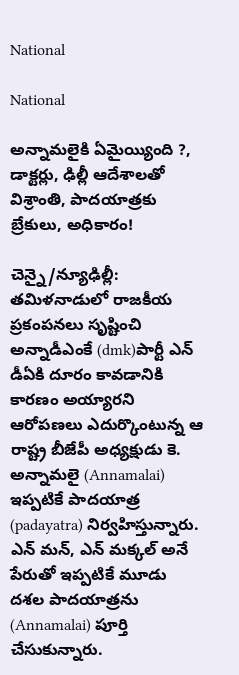National

National

అన్నామలైకి ఏమైయ్యింది ?, డాక్టర్లు, ఢిల్లీ ఆదేశాలతో విశ్రాంతి, పాదయాత్రకు బ్రేకులు, అధికారం!

చెన్నై/న్యూఢిల్లీ: తమిళనాడులో రాజకీయ ప్రకంపనలు సృష్టించి అన్నాడీఎంకే (dmk)పార్టీ ఎన్ డీఏకి దూరం కావడానికి కారణం అయ్యారని ఆరోపణలు ఎదుర్కొంటున్న ఆ రాష్ట్ర బీజేపీ అధ్యక్షుడు కె. అన్నామలై (Annamalai) ఇప్పటికే పాదయాత్ర (padayatra) నిర్వహిస్తున్నారు. ఎన్ మన్, ఎన్ మక్కల్ అనే పేరుతో ఇప్పటికే మూడు దశల పాదయాత్రను (Annamalai) పూర్తి చేసుకున్నారు.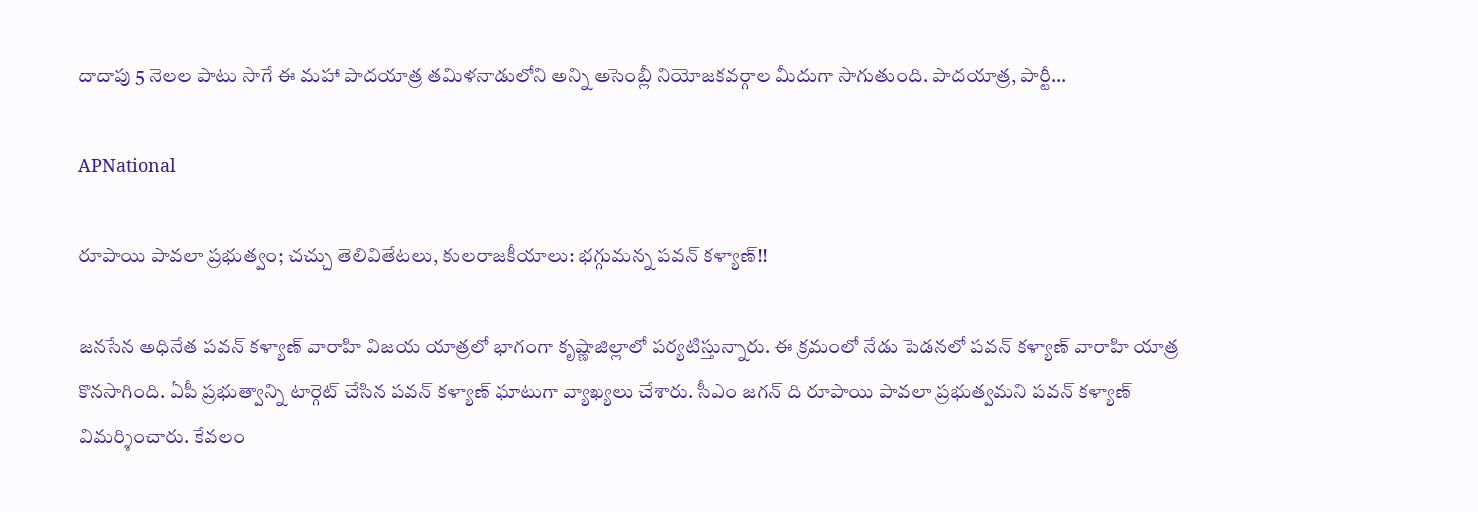దాదాపు 5 నెలల పాటు సాగే ఈ మహా పాదయాత్ర తమిళనాడులోని అన్ని అసెంబ్లీ నియోజకవర్గాల మీదుగా సాగుతుంది. పాదయాత్ర, పార్టీ…

APNational

రూపాయి పావలా ప్రభుత్వం; చచ్చు తెలివితేటలు, కులరాజకీయాలు: భగ్గుమన్న పవన్ కళ్యాణ్!!

జనసేన అధినేత పవన్ కళ్యాణ్ వారాహి విజయ యాత్రలో భాగంగా కృష్ణాజిల్లాలో పర్యటిస్తున్నారు. ఈ క్రమంలో నేడు పెడనలో పవన్ కళ్యాణ్ వారాహి యాత్ర కొనసాగింది. ఏపీ ప్రభుత్వాన్ని టార్గెట్ చేసిన పవన్ కళ్యాణ్ ఘాటుగా వ్యాఖ్యలు చేశారు. సీఎం జగన్ ది రూపాయి పావలా ప్రభుత్వమని పవన్ కళ్యాణ్ విమర్శించారు. కేవలం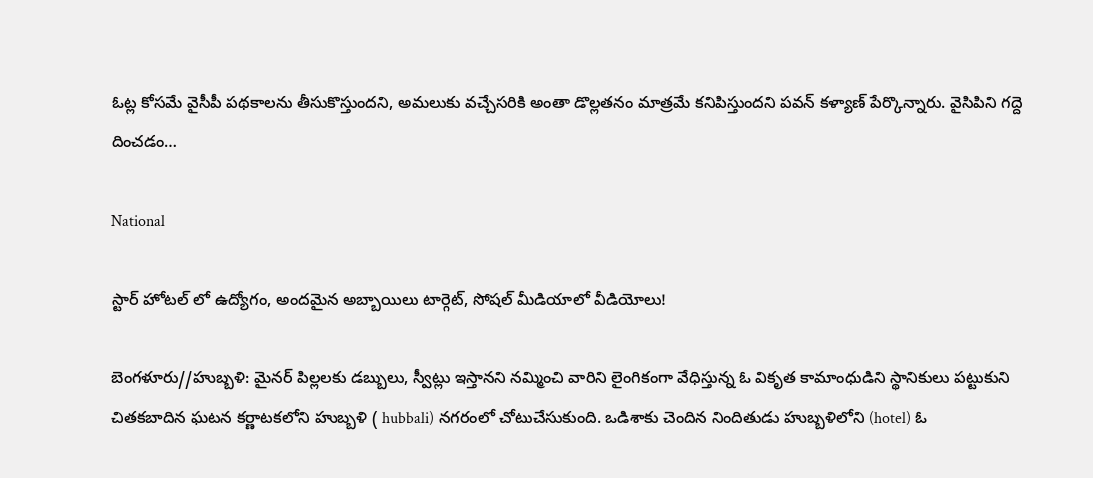ఓట్ల కోసమే వైసీపీ పథకాలను తీసుకొస్తుందని, అమలుకు వచ్చేసరికి అంతా డొల్లతనం మాత్రమే కనిపిస్తుందని పవన్ కళ్యాణ్ పేర్కొన్నారు. వైసిపిని గద్దె దించడం…

National

స్టార్ హోటల్ లో ఉద్యోగం, అందమైన అబ్బాయిలు టార్గెట్, సోషల్ మీడియాలో వీడియోలు!

బెంగళూరు//హుబ్బళి: మైనర్ పిల్లలకు డబ్బులు, స్వీట్లు ఇస్తానని నమ్మించి వారిని లైంగికంగా వేధిస్తున్న ఓ వికృత కామాంధుడిని స్థానికులు పట్టుకుని చితకబాదిన ఘటన కర్ణాటకలోని హుబ్బళి ( hubbali) నగరంలో చోటుచేసుకుంది. ఒడిశాకు చెందిన నిందితుడు హుబ్బళిలోని (hotel) ఓ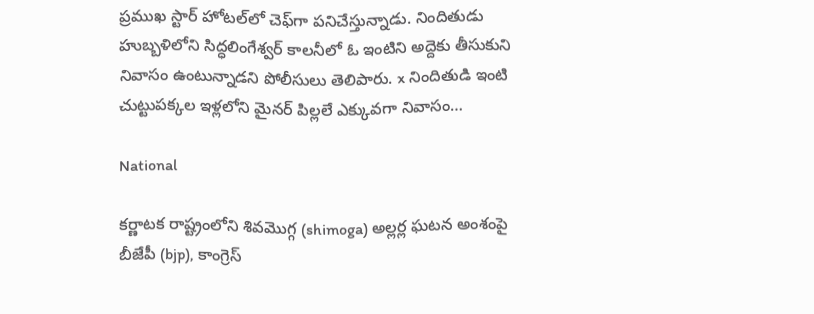ప్రముఖ స్టార్ హోటల్‌లో చెఫ్‌గా పనిచేస్తున్నాడు. నిందితుడు హుబ్బళిలోని సిద్ధలింగేశ్వర్ కాలనీలో ఓ ఇంటిని అద్దెకు తీసుకుని నివాసం ఉంటున్నాడని పోలీసులు తెలిపారు. x నిందితుడి ఇంటి చుట్టుపక్కల ఇళ్లలోని మైనర్ పిల్లలే ఎక్కువగా నివాసం…

National

కర్ణాటక రాష్ట్రంలోని శివమొగ్గ (shimoga) అల్లర్ల ఘటన అంశంపై బీజేపీ (bjp), కాంగ్రెస్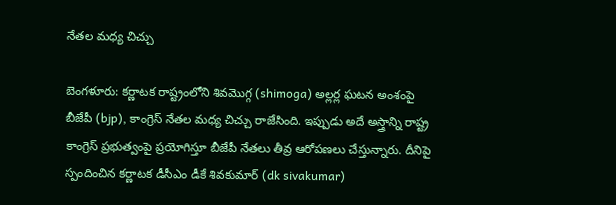నేతల మధ్య చిచ్చు

బెంగళూరు: కర్ణాటక రాష్ట్రంలోని శివమొగ్గ (shimoga) అల్లర్ల ఘటన అంశంపై బీజేపీ (bjp), కాంగ్రెస్ నేతల మధ్య చిచ్చు రాజేసింది. ఇప్పుడు అదే అస్త్రాన్ని రాష్ట్ర కాంగ్రెస్ ప్రభుత్వంపై ప్రయోగిస్తూ బీజేపీ నేతలు తీవ్ర ఆరోపణలు చేస్తున్నారు. దీనిపై స్పందించిన కర్ణాటక డీసీఎం డీకే శివకుమార్ (dk sivakumar)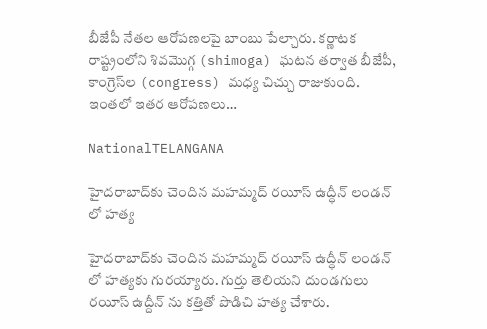బీజేపీ నేతల ఆరోపణలపై బాంబు పేల్చారు. కర్ణాటక రాష్ట్రంలోని శివమొగ్గ (shimoga) ఘటన తర్వాత బీజేపీ, కాంగ్రెస్‌ల (congress) మధ్య చిచ్చు రాజుకుంది. ఇంతలో ఇతర ఆరోపణలు…

NationalTELANGANA

హైదరాబాద్‍కు చెందిన మహమ్మద్ రయీస్ ఉద్ధీన్ లండన్ లో హత్య

హైదరాబాద్‍కు చెందిన మహమ్మద్ రయీస్ ఉద్ధీన్ లండన్ లో హత్యకు గురయ్యారు. గుర్తు తెలియని దుండగులు రయీస్ ఉద్దీన్ ను కత్తితో పొడిచి హత్య చేశారు.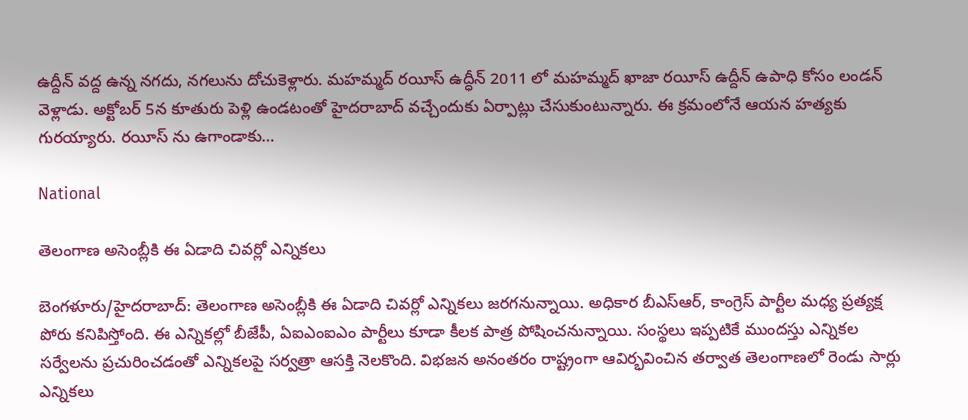ఉద్దీన్ వద్ద ఉన్న నగదు, నగలును దోచుకెళ్లారు. మహమ్మద్ రయీస్ ఉద్ధీన్ 2011 లో మహమ్మద్ ఖాజా రయీస్ ఉద్దీన్ ఉపాధి కోసం లండన్ వెళ్లాడు. అక్టోబర్ 5న కూతురు పెళ్లి ఉండటంతో హైదరాబాద్ వచ్చేందుకు ఏర్పాట్లు చేసుకుంటున్నారు. ఈ క్రమంలోనే ఆయన హత్యకు గురయ్యారు. రయీస్ ను ఉగాండాకు…

National

తెలంగాణ అసెంబ్లీకి ఈ ఏడాది చివర్లో ఎన్నికలు

బెంగళూరు/హైదరాబాద్: తెలంగాణ అసెంబ్లీకి ఈ ఏడాది చివర్లో ఎన్నికలు జరగనున్నాయి. అధికార బీఎస్‌ఆర్‌, కాంగ్రెస్‌ పార్టీల మధ్య ప్రత్యక్ష పోరు కనిపిస్తోంది. ఈ ఎన్నికల్లో బీజేపీ, ఏఐఎంఐఎం పార్టీలు కూడా కీలక పాత్ర పోషించనున్నాయి. సంస్థలు ఇప్పటికే ముందస్తు ఎన్నికల సర్వేలను ప్రచురించడంతో ఎన్నికలపై సర్వత్రా ఆసక్తి నెలకొంది. విభజన అనంతరం రాష్ట్రంగా ఆవిర్భవించిన తర్వాత తెలంగాణలో రెండు సార్లు ఎన్నికలు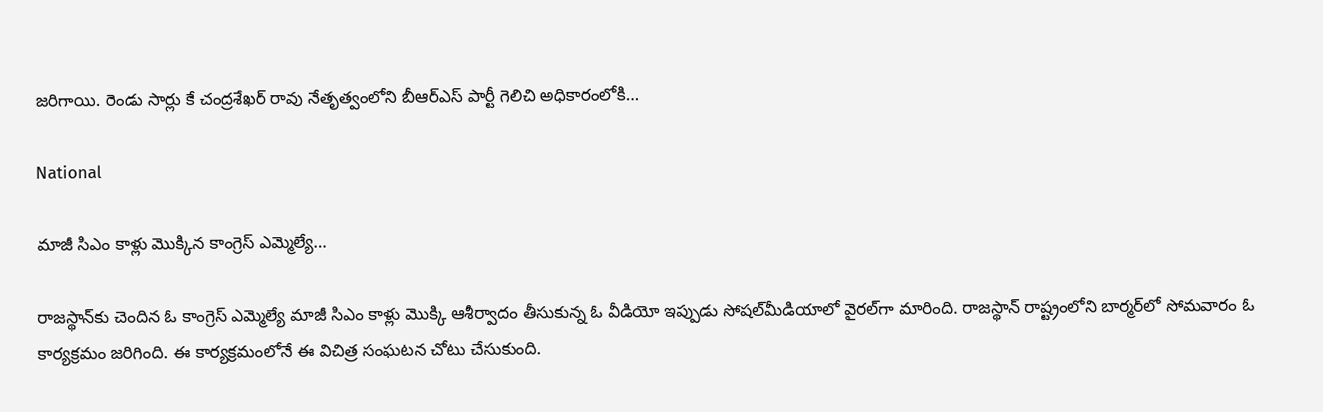జరిగాయి. రెండు సార్లు కే చంద్రశేఖర్ రావు నేతృత్వంలోని బీఆర్ఎస్ పార్టీ గెలిచి అధికారంలోకి…

National

మాజీ సిఎం కాళ్లు మొక్కిన కాంగ్రెస్ ఎమ్మెల్యే…

రాజస్థాన్‌కు చెందిన ఓ కాంగ్రెస్‌ ఎమ్మెల్యే మాజీ సిఎం కాళ్లు మొక్కి ఆశీర్వాదం తీసుకున్న ఓ వీడియో ఇప్పుడు సోషల్‌మీడియాలో వైరల్‌గా మారింది. రాజస్థాన్ రాష్ట్రంలోని బార్మర్‌లో సోమవారం ఓ కార్యక్రమం జరిగింది. ఈ కార్యక్రమంలోనే ఈ విచిత్ర సంఘటన చోటు చేసుకుంది.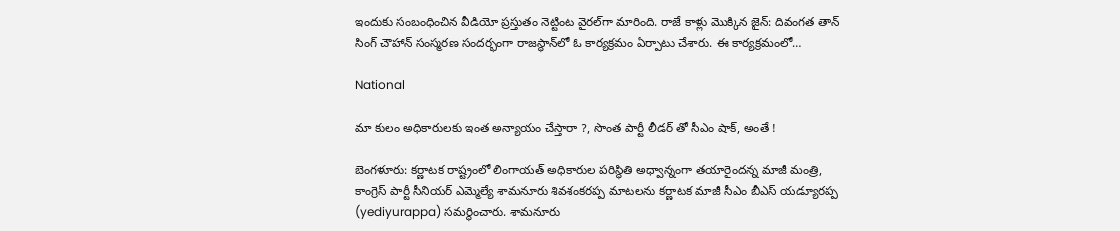ఇందుకు సంబంధించిన వీడియో ప్రస్తుతం నెట్టింట వైరల్‌గా మారింది. రాజే కాళ్లు మొక్కిన జైన్‌: దివంగత తాన్ సింగ్ చౌహాన్ సంస్మరణ సందర్భంగా రాజస్థాన్‌లో ఓ కార్యక్రమం ఏర్పాటు చేశారు. ఈ కార్యక్రమంలో…

National

మా కులం అధికారులకు ఇంత అన్యాయం చేస్తారా ?, సొంత పార్టీ లీడర్ తో సీఎం షాక్, అంతే !

బెంగళూరు: కర్ణాటక రాష్ట్రంలో లింగాయత్ అధికారుల పరిస్థితి అధ్వాన్నంగా తయారైందన్న మాజీ మంత్రి, కాంగ్రెస్ పార్టీ సీనియర్ ఎమ్మెల్యే శామనూరు శివశంకరప్ప మాటలను కర్ణాటక మాజీ సీఎం బీఎస్ యడ్యూరప్ప (yediyurappa) సమర్థించారు. శామనూరు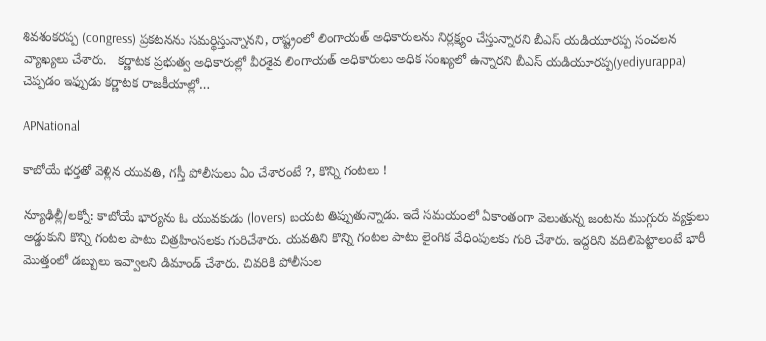శివశంకరప్ప (congress) ప్రకటనను సమర్థిస్తున్నానని, రాష్ట్రంలో లింగాయత్ అధికారులను నిర్లక్ష్యం చేస్తున్నారని బీఎస్ యడియూరప్ప సంచలన వ్యాఖ్యలు చేశారు.   కర్ణాటక ప్రభుత్వ అధికారుల్లో వీరశైవ లింగాయత్ అధికారులు అధిక సంఖ్యలో ఉన్నారని బీఎస్ యడియూరప్ప(yediyurappa) చెప్పడం ఇఫ్పుడు కర్ణాటక రాజకీయాల్లో…

APNational

కాబోయే భర్తతో వెళ్లిన యువతి, గస్తీ పోలీసులు ఏం చేశారంటే ?, కొన్ని గంటలు !

న్యూఢిల్లీ/లక్నో: కాబోయే భార్యను ఓ యువకుడు (lovers) బయట తిప్పుతున్నాడు. ఇదే సమయంలో ఏకాంతంగా వెలుతున్న జంటను ముగ్గురు వ్యక్తులు అడ్డుకుని కొన్ని గంటల పాటు చిత్రహింసలకు గురిచేశారు. యవతిని కొన్ని గంటల పాటు లైంగిక వేధింపులకు గురి చేశారు. ఇద్దరిని వదిలిపెట్టాలంటే భారీ మొత్తంలో డబ్బులు ఇవ్వాలని డిమాండ్ చేశారు. చివరికి పోలీసుల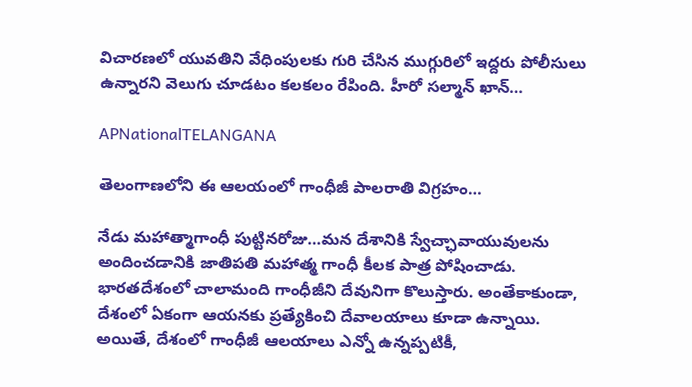విచారణలో యువతిని వేధింపులకు గురి చేసిన ముగ్గురిలో ఇద్దరు పోలీసులు ఉన్నారని వెలుగు చూడటం కలకలం రేపింది. హీరో సల్మాన్ ఖాన్…

APNationalTELANGANA

తెలంగాణలోని ఈ ఆలయంలో గాంధీజీ పాలరాతి విగ్రహం…

నేడు మహాత్మాగాంధీ పుట్టినరోజు…మన దేశానికి స్వేచ్ఛావాయువులను అందించడానికి జాతిపతి మహాత్మ గాంధీ కీలక పాత్ర పోషించాడు. భారతదేశంలో చాలామంది గాంధీజీని దేవునిగా కొలుస్తారు. అంతేకాకుండా, దేశంలో ఏకంగా ఆయనకు ప్రత్యేకించి దేవాలయాలు కూడా ఉన్నాయి. అయితే, దేశంలో గాంధీజీ ఆలయాలు ఎన్నో ఉన్నప్పటికీ,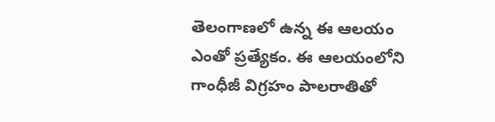తెలంగాణలో ఉన్న ఈ ఆలయం ఎంతో ప్రత్యేకం. ఈ ఆలయంలోని గాంధీజీ విగ్రహం పాలరాతితో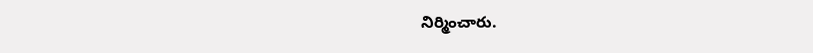నిర్మించారు.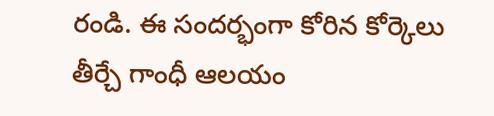రండి. ఈ సందర్భంగా కోరిన కోర్కెలు తీర్చే గాంధీ ఆలయం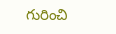గురించి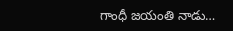గాంధీ జయంతి నాడు…